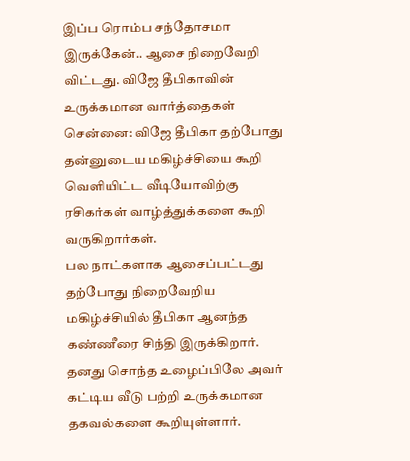இப்ப ரொம்ப சந்தோசமா இருக்கேன்.. ஆசை நிறைவேறி விட்டது. விஜே தீபிகாவின் உருக்கமான வார்த்தைகள்
சென்னை: விஜே தீபிகா தற்போது தன்னுடைய மகிழ்ச்சியை கூறி வெளியிட்ட வீடியோவிற்கு ரசிகர்கள் வாழ்த்துக்களை கூறி வருகிறார்கள்.
பல நாட்களாக ஆசைப்பட்டது தற்போது நிறைவேறிய மகிழ்ச்சியில் தீபிகா ஆனந்த கண்ணீரை சிந்தி இருக்கிறார்.
தனது சொந்த உழைப்பிலே அவர் கட்டிய வீடு பற்றி உருக்கமான தகவல்களை கூறியுள்ளார்.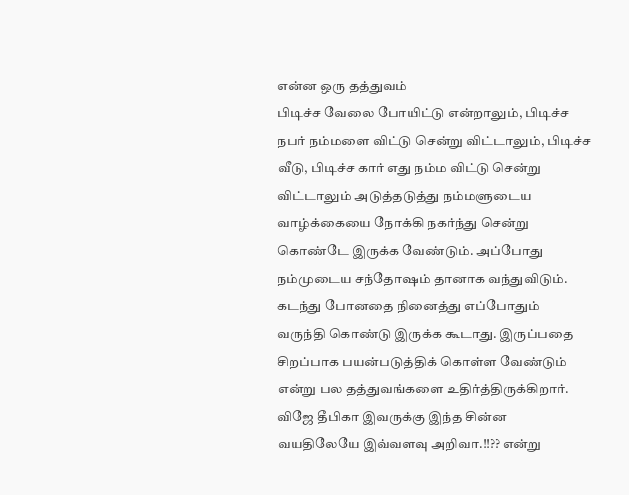என்ன ஒரு தத்துவம்
பிடிச்ச வேலை போயிட்டு என்றாலும், பிடிச்ச நபர் நம்மளை விட்டு சென்று விட்டாலும், பிடிச்ச வீடு, பிடிச்ச கார் எது நம்ம விட்டு சென்று விட்டாலும் அடுத்தடுத்து நம்மளுடைய வாழ்க்கையை நோக்கி நகர்ந்து சென்று கொண்டே இருக்க வேண்டும். அப்போது நம்முடைய சந்தோஷம் தானாக வந்துவிடும். கடந்து போனதை நினைத்து எப்போதும் வருந்தி கொண்டு இருக்க கூடாது. இருப்பதை சிறப்பாக பயன்படுத்திக் கொள்ள வேண்டும் என்று பல தத்துவங்களை உதிர்த்திருக்கிறார். விஜே தீபிகா இவருக்கு இந்த சின்ன வயதிலேயே இவ்வளவு அறிவா.!!?? என்று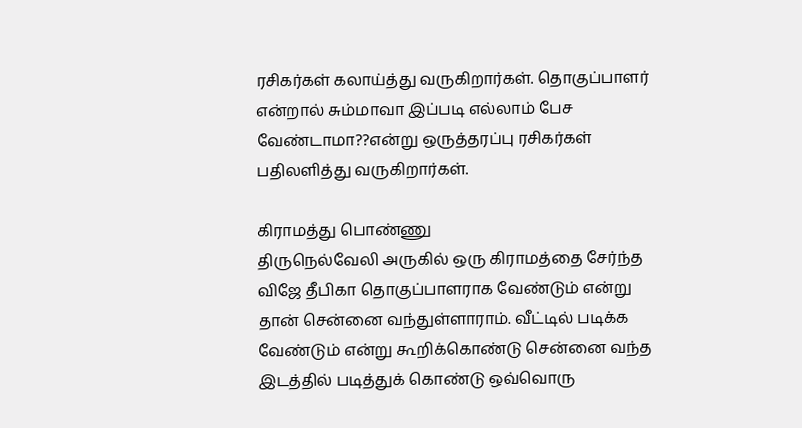ரசிகர்கள் கலாய்த்து வருகிறார்கள். தொகுப்பாளர் என்றால் சும்மாவா இப்படி எல்லாம் பேச வேண்டாமா??என்று ஒருத்தரப்பு ரசிகர்கள் பதிலளித்து வருகிறார்கள்.

கிராமத்து பொண்ணு
திருநெல்வேலி அருகில் ஒரு கிராமத்தை சேர்ந்த விஜே தீபிகா தொகுப்பாளராக வேண்டும் என்று தான் சென்னை வந்துள்ளாராம். வீட்டில் படிக்க வேண்டும் என்று கூறிக்கொண்டு சென்னை வந்த இடத்தில் படித்துக் கொண்டு ஒவ்வொரு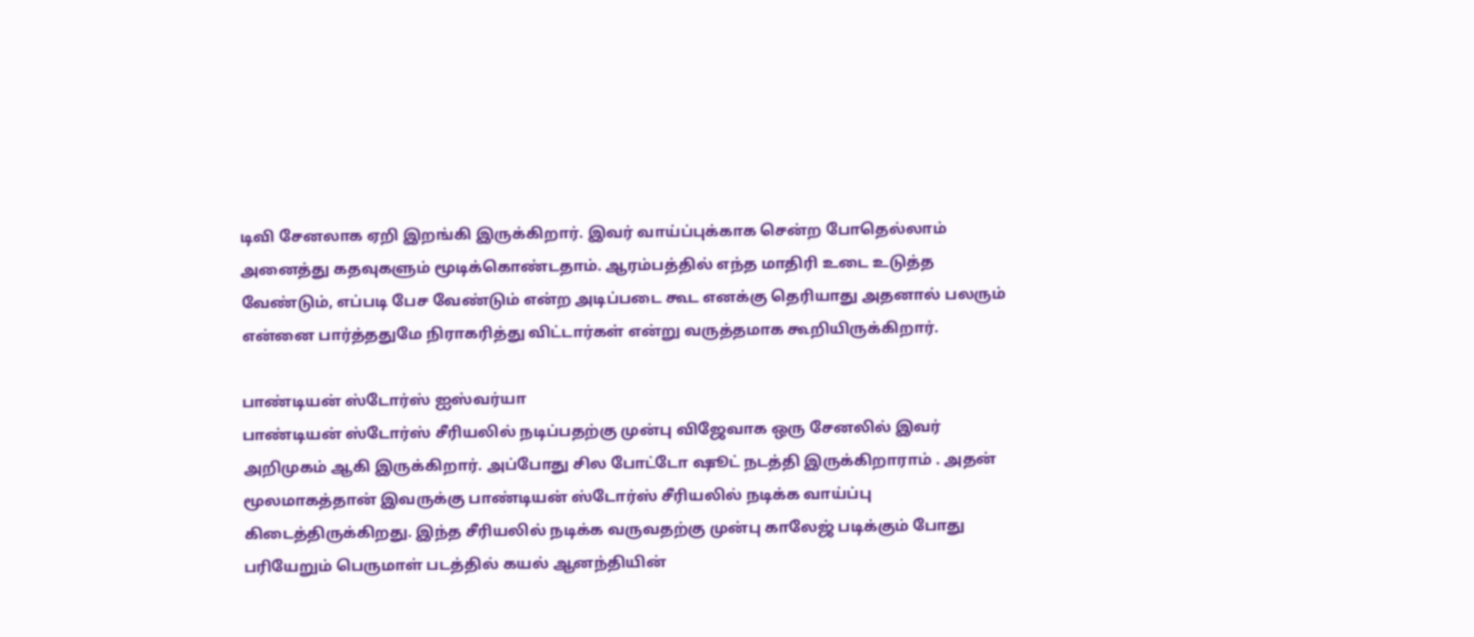டிவி சேனலாக ஏறி இறங்கி இருக்கிறார். இவர் வாய்ப்புக்காக சென்ற போதெல்லாம் அனைத்து கதவுகளும் மூடிக்கொண்டதாம். ஆரம்பத்தில் எந்த மாதிரி உடை உடுத்த வேண்டும், எப்படி பேச வேண்டும் என்ற அடிப்படை கூட எனக்கு தெரியாது அதனால் பலரும் என்னை பார்த்ததுமே நிராகரித்து விட்டார்கள் என்று வருத்தமாக கூறியிருக்கிறார்.

பாண்டியன் ஸ்டோர்ஸ் ஐஸ்வர்யா
பாண்டியன் ஸ்டோர்ஸ் சீரியலில் நடிப்பதற்கு முன்பு விஜேவாக ஒரு சேனலில் இவர் அறிமுகம் ஆகி இருக்கிறார். அப்போது சில போட்டோ ஷூட் நடத்தி இருக்கிறாராம் . அதன் மூலமாகத்தான் இவருக்கு பாண்டியன் ஸ்டோர்ஸ் சீரியலில் நடிக்க வாய்ப்பு கிடைத்திருக்கிறது. இந்த சீரியலில் நடிக்க வருவதற்கு முன்பு காலேஜ் படிக்கும் போது பரியேறும் பெருமாள் படத்தில் கயல் ஆனந்தியின்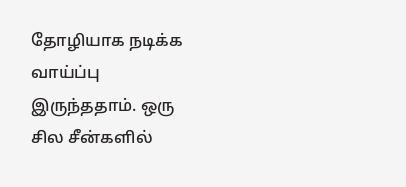தோழியாக நடிக்க வாய்ப்பு இருந்ததாம். ஒரு சில சீன்களில்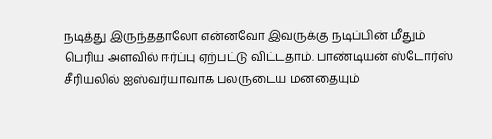நடித்து இருந்ததாலோ என்னவோ இவருக்கு நடிப்பின் மீதும் பெரிய அளவில் ஈர்ப்பு ஏற்பட்டு விட்டதாம். பாண்டியன் ஸ்டோர்ஸ் சீரியலில் ஐஸ்வர்யாவாக பலருடைய மனதையும்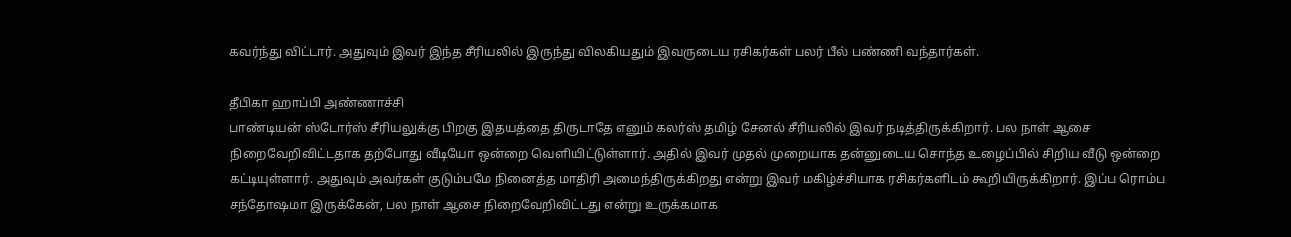கவர்ந்து விட்டார். அதுவும் இவர் இந்த சீரியலில் இருந்து விலகியதும் இவருடைய ரசிகர்கள் பலர் பீல் பண்ணி வந்தார்கள்.

தீபிகா ஹாப்பி அண்ணாச்சி
பாண்டியன் ஸ்டோர்ஸ் சீரியலுக்கு பிறகு இதயத்தை திருடாதே எனும் கலர்ஸ் தமிழ் சேனல் சீரியலில் இவர் நடித்திருக்கிறார். பல நாள் ஆசை நிறைவேறிவிட்டதாக தற்போது வீடியோ ஒன்றை வெளியிட்டுள்ளார். அதில் இவர் முதல் முறையாக தன்னுடைய சொந்த உழைப்பில் சிறிய வீடு ஒன்றை கட்டியுள்ளார். அதுவும் அவர்கள் குடும்பமே நினைத்த மாதிரி அமைந்திருக்கிறது என்று இவர் மகிழ்ச்சியாக ரசிகர்களிடம் கூறியிருக்கிறார். இப்ப ரொம்ப சந்தோஷமா இருக்கேன், பல நாள் ஆசை நிறைவேறிவிட்டது என்று உருக்கமாக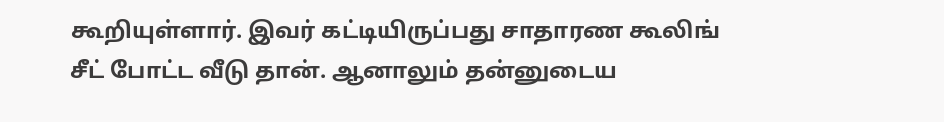கூறியுள்ளார். இவர் கட்டியிருப்பது சாதாரண கூலிங் சீட் போட்ட வீடு தான். ஆனாலும் தன்னுடைய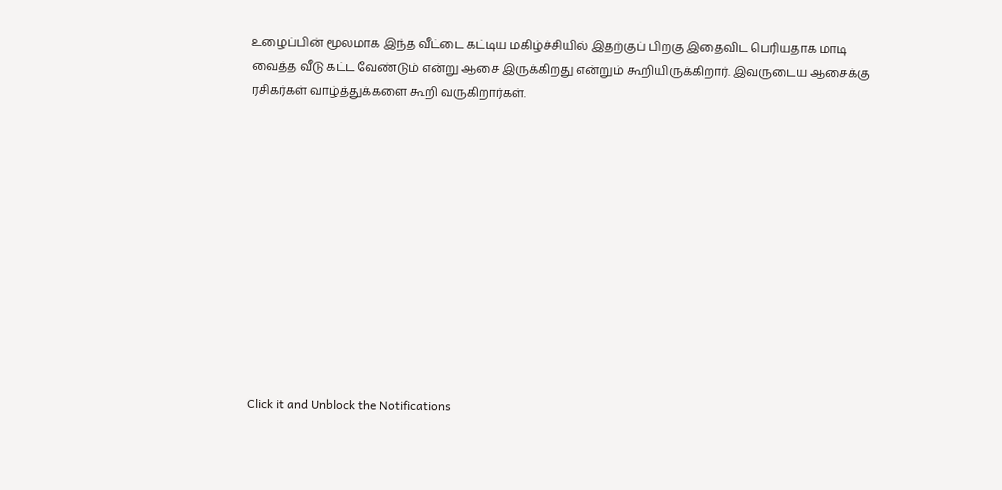உழைப்பின் மூலமாக இந்த வீட்டை கட்டிய மகிழ்ச்சியில் இதற்குப் பிறகு இதைவிட பெரியதாக மாடி வைத்த வீடு கட்ட வேண்டும் என்று ஆசை இருக்கிறது என்றும் கூறியிருக்கிறார். இவருடைய ஆசைக்கு ரசிகர்கள் வாழ்த்துக்களை கூறி வருகிறார்கள்.












Click it and Unblock the Notifications